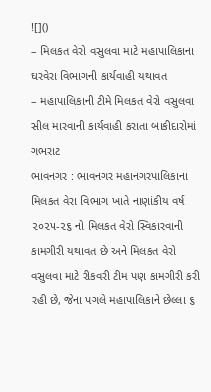![]()
– મિલકત વેરો વસુલવા માટે મહાપાલિકાના ઘરવેરા વિભાગની કાર્યવાહી યથાવત
– મહાપાલિકાની ટીમે મિલકત વેરો વસુલવા સીલ મારવાની કાર્યવાહી કરાતા બાકીદારોમાં ગભરાટ
ભાવનગર : ભાવનગર મહાનગરપાલિકાના મિલકત વેરા વિભાગ ખાતે નાણાંકીય વર્ષ ૨૦૨૫-૨૬ નો મિલકત વેરો સ્વિકારવાની કામગીરી યથાવત છે અને મિલકત વેરો વસુલવા માટે રીકવરી ટીમ પણ કામગીરી કરી રહી છે, જેના પગલે મહાપાલિકાને છેલ્લા ૬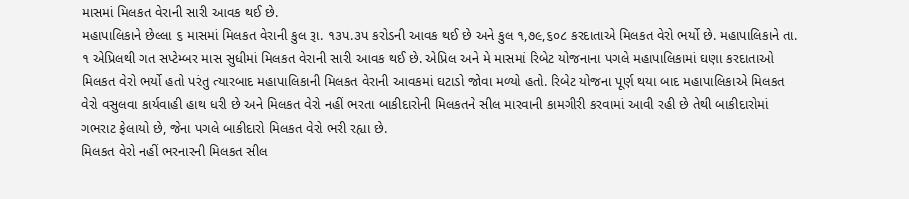માસમાં મિલકત વેરાની સારી આવક થઈ છે.
મહાપાલિકાને છેલ્લા ૬ માસમાં મિલકત વેરાની કુલ રૂા. ૧૩પ.૩પ કરોડની આવક થઈ છે અને કુલ ૧,૭૯,૬૦૮ કરદાતાએ મિલકત વેરો ભર્યો છે. મહાપાલિકાને તા. ૧ એપ્રિલથી ગત સપ્ટેમ્બર માસ સુધીમાં મિલકત વેરાની સારી આવક થઈ છે. એપ્રિલ અને મે માસમાં રિબેટ યોજનાના પગલે મહાપાલિકામાં ઘણા કરદાતાઓ મિલકત વેરો ભર્યો હતો પરંતુ ત્યારબાદ મહાપાલિકાની મિલકત વેરાની આવકમાં ઘટાડો જોવા મળ્યો હતો. રિબેટ યોજના પૂર્ણ થયા બાદ મહાપાલિકાએ મિલકત વેરો વસુલવા કાર્યવાહી હાથ ધરી છે અને મિલકત વેરો નહીં ભરતા બાકીદારોની મિલકતને સીલ મારવાની કામગીરી કરવામાં આવી રહી છે તેથી બાકીદારોમાં ગભરાટ ફેલાયો છે, જેના પગલે બાકીદારો મિલકત વેરો ભરી રહ્યા છે.
મિલકત વેરો નહીં ભરનારની મિલકત સીલ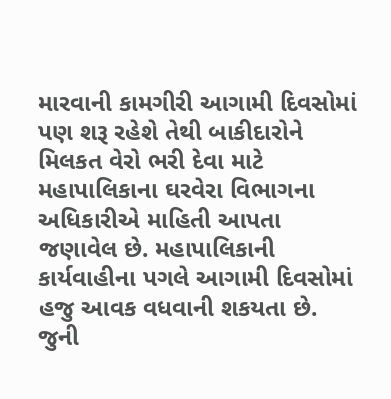મારવાની કામગીરી આગામી દિવસોમાં પણ શરૂ રહેશે તેથી બાકીદારોને મિલકત વેરો ભરી દેવા માટે મહાપાલિકાના ઘરવેરા વિભાગના અધિકારીએ માહિતી આપતા જણાવેલ છે. મહાપાલિકાની કાર્યવાહીના પગલે આગામી દિવસોમાં હજુ આવક વધવાની શકયતા છે.
જુની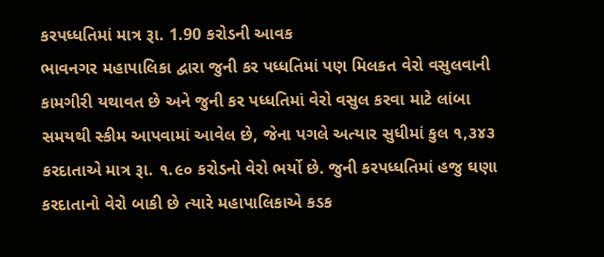કરપધ્ધતિમાં માત્ર રૂા. 1.90 કરોડની આવક
ભાવનગર મહાપાલિકા દ્વારા જુની કર પધ્ધતિમાં પણ મિલકત વેરો વસુલવાની કામગીરી યથાવત છે અને જુની કર પધ્ધતિમાં વેરો વસુલ કરવા માટે લાંબા સમયથી સ્કીમ આપવામાં આવેલ છે, જેના પગલે અત્યાર સુધીમાં કુલ ૧,૩૪૩ કરદાતાએ માત્ર રૂા. ૧.૯૦ કરોડનો વેરો ભર્યો છે. જુની કરપધ્ધતિમાં હજુ ઘણા કરદાતાનો વેરો બાકી છે ત્યારે મહાપાલિકાએ કડક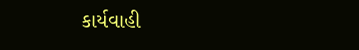કાર્યવાહી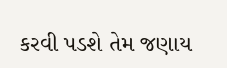કરવી પડશે તેમ જણાય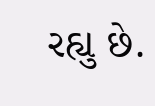રહ્યુ છે.